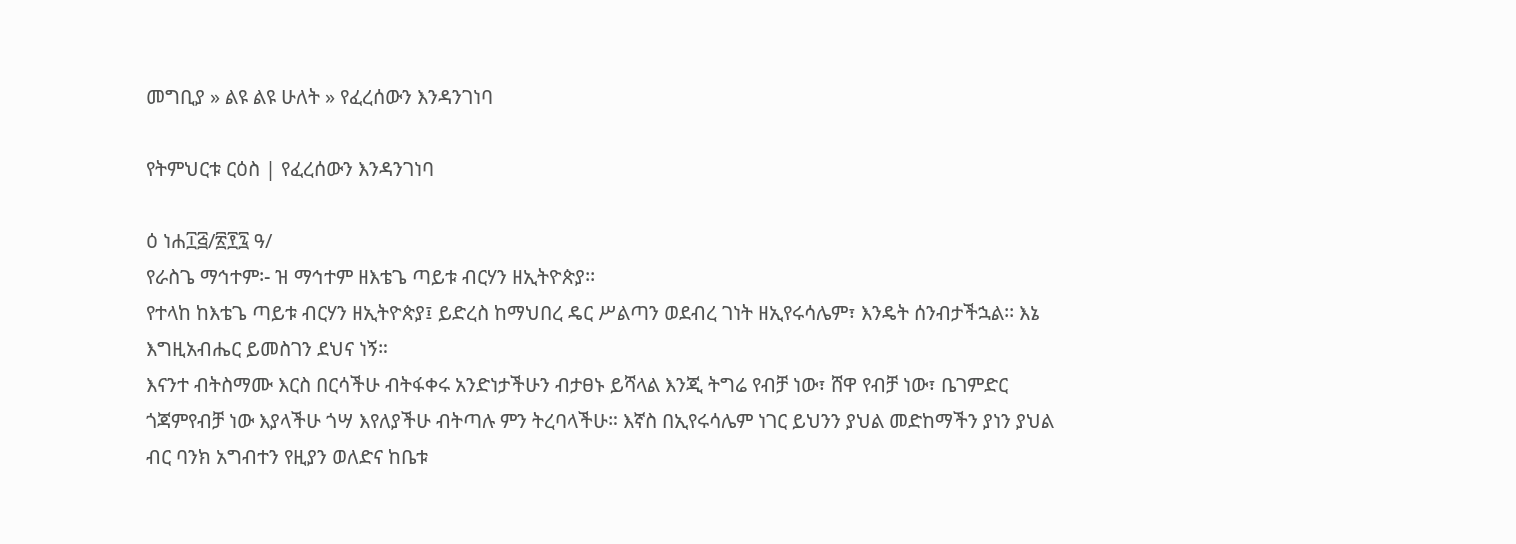መግቢያ » ልዩ ልዩ ሁለት » የፈረሰውን እንዳንገነባ

የትምህርቱ ርዕስ | የፈረሰውን እንዳንገነባ

ዕ ነሐ፲፭/፳፻፯ ዓ/
የራስጌ ማኅተም፡- ዝ ማኅተም ዘእቴጌ ጣይቱ ብርሃን ዘኢትዮጵያ፡፡
የተላከ ከእቴጌ ጣይቱ ብርሃን ዘኢትዮጵያ፤ ይድረስ ከማህበረ ዴር ሥልጣን ወደብረ ገነት ዘኢየሩሳሌም፣ እንዴት ሰንብታችኋል፡፡ እኔ እግዚአብሔር ይመስገን ደህና ነኝ።
እናንተ ብትስማሙ እርስ በርሳችሁ ብትፋቀሩ አንድነታችሁን ብታፀኑ ይሻላል እንጂ ትግሬ የብቻ ነው፣ ሸዋ የብቻ ነው፣ ቤገምድር ጎጃምየብቻ ነው እያላችሁ ጎሣ እየለያችሁ ብትጣሉ ምን ትረባላችሁ። እኛስ በኢየሩሳሌም ነገር ይህንን ያህል መድከማችን ያነን ያህል ብር ባንክ አግብተን የዚያን ወለድና ከቤቱ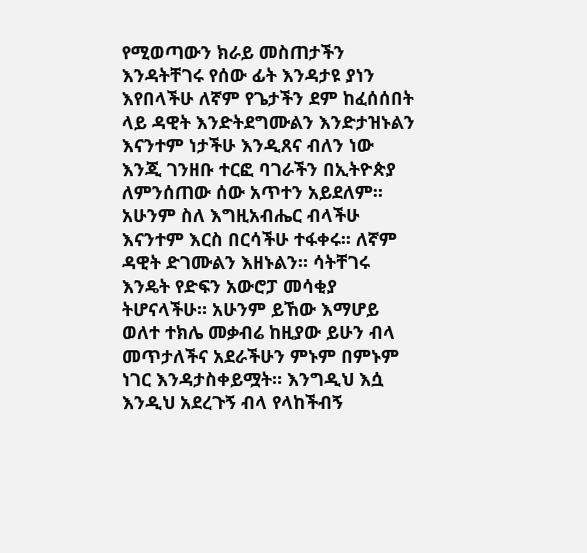የሚወጣውን ክራይ መስጠታችን እንዳትቸገሩ የሰው ፊት እንዳታዩ ያነን እየበላችሁ ለኛም የጌታችን ደም ከፈሰሰበት ላይ ዳዊት እንድትደግሙልን እንድታዝኑልን እናንተም ነታችሁ እንዲጸና ብለን ነው እንጂ ገንዘቡ ተርፎ ባገራችን በኢትዮጵያ ለምንሰጠው ሰው አጥተን አይደለም። አሁንም ስለ እግዚአብሔር ብላችሁ እናንተም እርስ በርሳችሁ ተፋቀሩ፡፡ ለኛም ዳዊት ድገሙልን እዘኑልን። ሳትቸገሩ እንዴት የድፍን አውሮፓ መሳቂያ ትሆናላችሁ። አሁንም ይኸው እማሆይ ወለተ ተክሌ መቃብሬ ከዚያው ይሁን ብላ መጥታለችና አደራችሁን ምኑም በምኑም ነገር እንዳታስቀይሟት። እንግዲህ እሷ እንዲህ አደረጉኝ ብላ የላከችብኝ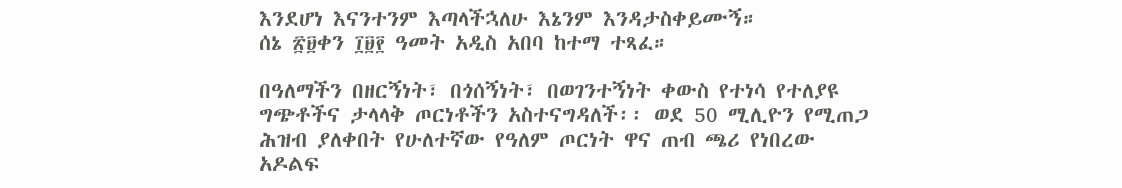እንደሆነ እናንተንም እጣላችኋለሁ እኔንም እንዳታስቀይሙኝ።
ሰኔ ፳፱ቀን ፲፱፻ ዓመት አዲስ አበባ ከተማ ተጻፈ።

በዓለማችን በዘርኝነት፣ በጎሰኝነት፣ በወገንተኝነት ቀውስ የተነሳ የተለያዩ ግጭቶችና ታላላቅ ጦርነቶችን አስተናግዳለች፡፡ ወደ 50 ሚሊዮን የሚጠጋ ሕዝብ ያለቀበት የሁለተኛው የዓለም ጦርነት ዋና ጠብ ጫሪ የነበረው አዶልፍ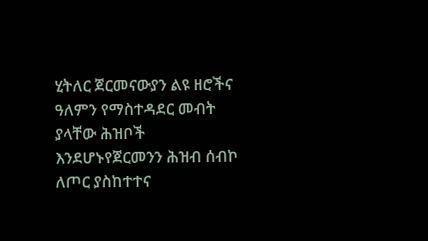ሂትለር ጀርመናውያን ልዩ ዘሮችና ዓለምን የማስተዳደር መብት ያላቸው ሕዝቦች እንደሆኑየጀርመንን ሕዝብ ሰብኮ ለጦር ያስከተተና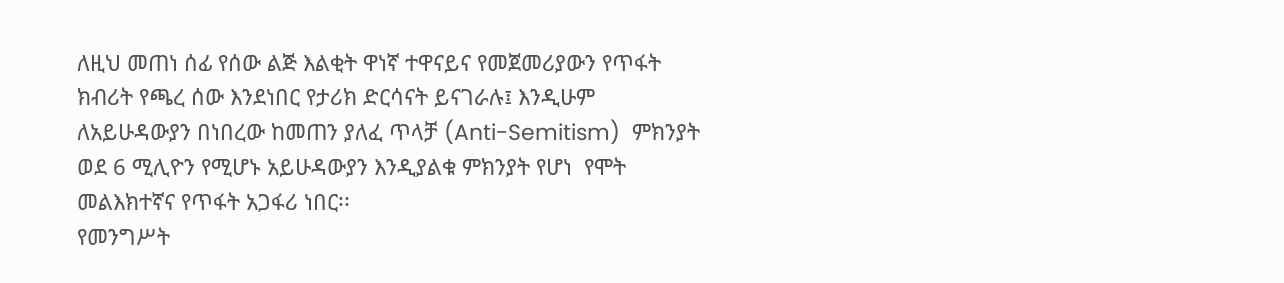ለዚህ መጠነ ሰፊ የሰው ልጅ እልቂት ዋነኛ ተዋናይና የመጀመሪያውን የጥፋት ክብሪት የጫረ ሰው እንደነበር የታሪክ ድርሳናት ይናገራሉ፤ እንዲሁም ለአይሁዳውያን በነበረው ከመጠን ያለፈ ጥላቻ (Anti-Semitism)  ምክንያት ወደ 6 ሚሊዮን የሚሆኑ አይሁዳውያን እንዲያልቁ ምክንያት የሆነ  የሞት መልእክተኛና የጥፋት አጋፋሪ ነበር፡፡
የመንግሥት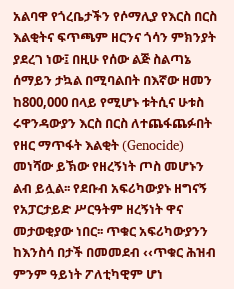አልባዋ የጎረቤታችን የሶማሊያ የእርስ በርስ እልቂትና ፍጥጫም ዘርንና ጎሳን ምክንያት ያደረገ ነው፤ በዚሁ የሰው ልጅ ስልጣኔ ሰማይን ታኳል በሚባልበት በእኛው ዘመን ከ800,000 በላይ የሚሆኑ ቱትሲና ሁቱስ ሩዋንዳውያን እርስ በርስ ለተጨፋጨፉበት የዘር ማጥፋት እልቂት (Genocide) መነሻው ይኽው የዘረኝነት ጦስ መሆኑን ልብ ይሏል፡፡ የደቡብ አፍሪካውያኑ ዘግናኝ የአፓርታይድ ሥርዓትም ዘረኝነት ዋና መታወቂያው ነበር፡፡ ጥቁር አፍሪካውያንን ከእንስሳ በታች በመመደብ ‹‹ጥቁር ሕዝብ ምንም ዓይነት ፖለቲካዊም ሆነ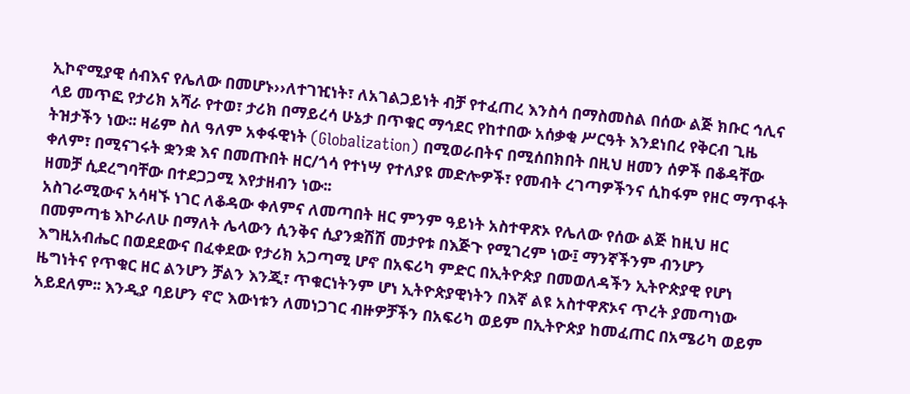ኢኮኖሚያዊ ሰብእና የሌለው በመሆኑ››ለተገዢነት፣ ለአገልጋይነት ብቻ የተፈጠረ እንስሳ በማስመስል በሰው ልጅ ክቡር ኅሊና ላይ መጥፎ የታሪክ አሻራ የተወ፣ ታሪክ በማይረሳ ሁኔታ በጥቁር ማኅደር የከተበው አሰቃቂ ሥርዓት እንደነበረ የቅርብ ጊዜ ትዝታችን ነው፡፡ ዛሬም ስለ ዓለም አቀፋዊነት (Globalization) በሚወራበትና በሚሰበክበት በዚህ ዘመን ሰዎች በቆዳቸው ቀለም፣ በሚናገሩት ቋንቋ እና በመጡበት ዘር/ጎሳ የተነሣ የተለያዩ መድሎዎች፣ የመብት ረገጣዎችንና ሲከፋም የዘር ማጥፋት ዘመቻ ሲደረግባቸው በተደጋጋሚ እየታዘብን ነው፡፡
አስገራሚውና አሳዛኙ ነገር ለቆዳው ቀለምና ለመጣበት ዘር ምንም ዓይነት አስተዋጽኦ የሌለው የሰው ልጅ ከዚህ ዘር በመምጣቴ እኮራለሁ በማለት ሌላውን ሲንቅና ሲያንቋሽሽ መታየቱ በእጅጉ የሚገረም ነው፤ ማንኛችንም ብንሆን እግዚአብሔር በወደደውና በፈቀደው የታሪክ አጋጣሚ ሆኖ በአፍሪካ ምድር በኢትዮጵያ በመወለዳችን ኢትዮጵያዊ የሆነ ዜግነትና የጥቁር ዘር ልንሆን ቻልን እንጂ፣ ጥቁርነትንም ሆነ ኢትዮጵያዊነትን በእኛ ልዩ አስተዋጽኦና ጥረት ያመጣነው አይደለም፡፡ እንዲያ ባይሆን ኖሮ እውነቱን ለመነጋገር ብዙዎቻችን በአፍሪካ ወይም በኢትዮጵያ ከመፈጠር በአሜሪካ ወይም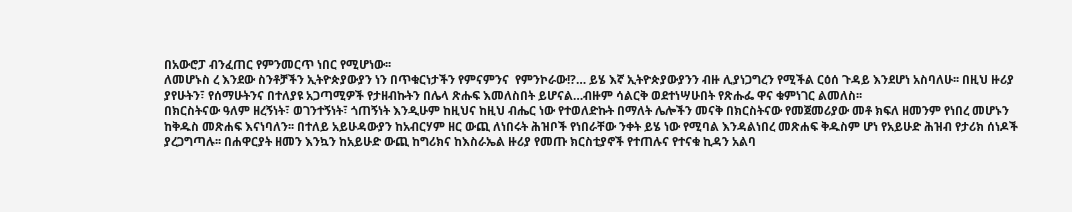በአውሮፓ ብንፈጠር የምንመርጥ ነበር የሚሆነው፡፡
ለመሆኑስ ረ እንደው ስንቶቻችን ኢትዮጵያውያን ነን በጥቁርነታችን የምናምንና  የምንኮራው!?… ይሄ እኛ ኢትዮጵያውያንን ብዙ ሊያነጋግረን የሚችል ርዕሰ ጉዳይ እንደሆነ አስባለሁ፡፡ በዚህ ዙሪያ ያየሁትን፣ የሰማሁትንና በተለያዩ አጋጣሚዎች የታዘብኩትን በሌላ ጽሑፍ እመለስበት ይሆናል…ብዙም ሳልርቅ ወደተነሣሁበት የጽሑፌ ዋና ቁምነገር ልመለስ፡፡
በክርስትናው ዓለም ዘረኝነት፣ ወገንተኝነት፣ ጎጠኝነት እንዲሁም ከዚህና ከዚህ ብሔር ነው የተወለድኩት በማለት ሌሎችን መናቅ በክርስትናው የመጀመሪያው መቶ ክፍለ ዘመንም የነበረ መሆኑን ከቅዱስ መጽሐፍ እናነባለን፡፡ በተለይ አይሁዳውያን ከአብርሃም ዘር ውጪ ለነበሩት ሕዝቦች የነበራቸው ንቀት ይሄ ነው የሚባል እንዳልነበረ መጽሐፍ ቅዱስም ሆነ የአይሁድ ሕዝብ የታሪክ ሰነዶች ያረጋግጣሉ፡፡ በሐዋርያት ዘመን እንኳን ከአይሁድ ውጪ ከግሪክና ከእስራኤል ዙሪያ የመጡ ክርስቲያኖች የተጠሉና የተናቁ ኪዳን አልባ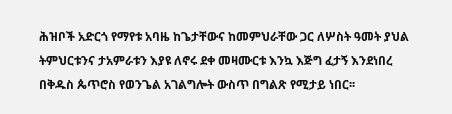ሕዝቦች አድርጎ የማየቱ አባዜ ከጌታቸውና ከመምህራቸው ጋር ለሦስት ዓመት ያህል ትምህርቱንና ታአምራቱን እያዩ ለኖሩ ደቀ መዛሙርቱ እንኳ እጅግ ፈታኝ እንደነበረ በቅዱስ ጴጥሮስ የወንጌል አገልግሎት ውስጥ በግልጽ የሚታይ ነበር፡፡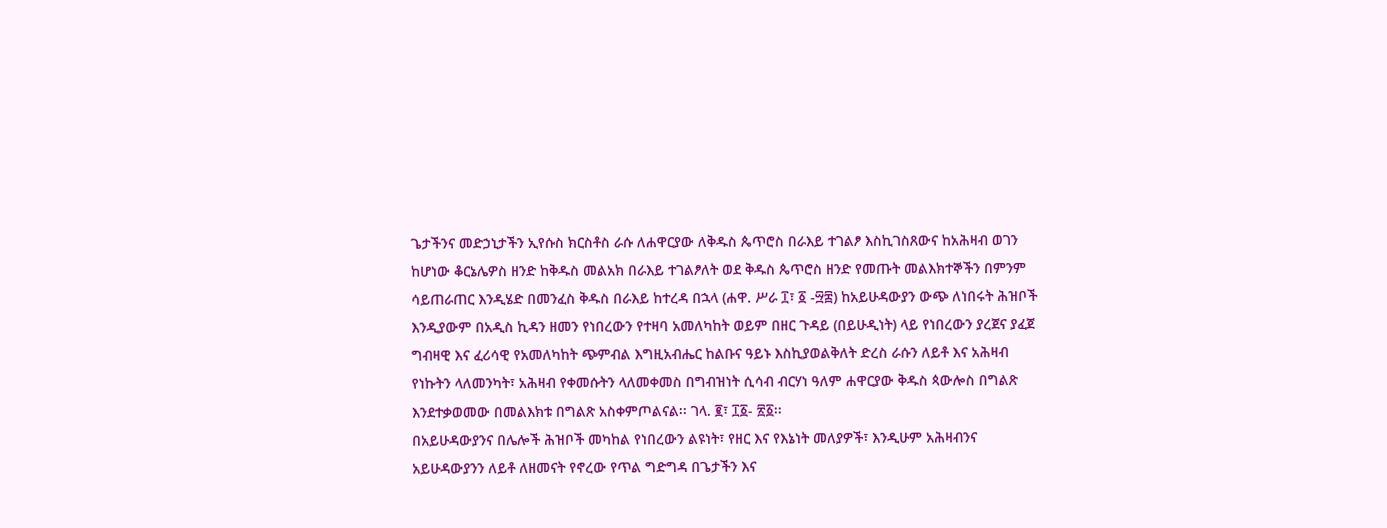ጌታችንና መድኃኒታችን ኢየሱስ ክርስቶስ ራሱ ለሐዋርያው ለቅዱስ ጴጥሮስ በራእይ ተገልፆ እስኪገስጸውና ከአሕዛብ ወገን ከሆነው ቆርኔሌዎስ ዘንድ ከቅዱስ መልአክ በራእይ ተገልፆለት ወደ ቅዱስ ጴጥሮስ ዘንድ የመጡት መልእክተኞችን በምንም ሳይጠራጠር እንዲሄድ በመንፈስ ቅዱስ በራእይ ከተረዳ በኋላ (ሐዋ. ሥራ ፲፣ ፩ -፵፰) ከአይሁዳውያን ውጭ ለነበሩት ሕዝቦች እንዲያውም በአዲስ ኪዳን ዘመን የነበረውን የተዛባ አመለካከት ወይም በዘር ጉዳይ (በይሁዲነት) ላይ የነበረውን ያረጀና ያፈጀ ግብዛዊ እና ፈሪሳዊ የአመለካከት ጭምብል እግዚአብሔር ከልቡና ዓይኑ እስኪያወልቅለት ድረስ ራሱን ለይቶ እና አሕዛብ የነኩትን ላለመንካት፣ አሕዛብ የቀመሱትን ላለመቀመስ በግብዝነት ሲሳብ ብርሃነ ዓለም ሐዋርያው ቅዱስ ጳውሎስ በግልጽ እንደተቃወመው በመልእክቱ በግልጽ አስቀምጦልናል፡፡ ገላ. ፪፣ ፲፩- ፳፩፡፡
በአይሁዳውያንና በሌሎች ሕዝቦች መካከል የነበረውን ልዩነት፣ የዘር እና የእኔነት መለያዎች፣ እንዲሁም አሕዛብንና አይሁዳውያንን ለይቶ ለዘመናት የኖረው የጥል ግድግዳ በጌታችን እና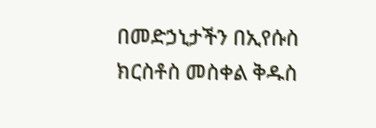በመድኃኒታችን በኢየሱስ ክርስቶስ መስቀል ቅዱስ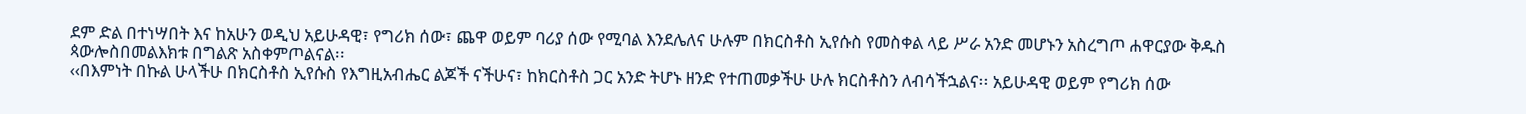ደም ድል በተነሣበት እና ከአሁን ወዲህ አይሁዳዊ፣ የግሪክ ሰው፣ ጨዋ ወይም ባሪያ ሰው የሚባል እንደሌለና ሁሉም በክርስቶስ ኢየሱስ የመስቀል ላይ ሥራ አንድ መሆኑን አስረግጦ ሐዋርያው ቅዱስ ጳውሎስበመልእክቱ በግልጽ አስቀምጦልናል፡፡
‹‹በእምነት በኩል ሁላችሁ በክርስቶስ ኢየሱስ የእግዚአብሔር ልጆች ናችሁና፣ ከክርስቶስ ጋር አንድ ትሆኑ ዘንድ የተጠመቃችሁ ሁሉ ክርስቶስን ለብሳችኋልና፡፡ አይሁዳዊ ወይም የግሪክ ሰው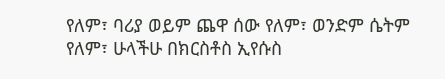የለም፣ ባሪያ ወይም ጨዋ ሰው የለም፣ ወንድም ሴትም የለም፣ ሁላችሁ በክርስቶስ ኢየሱስ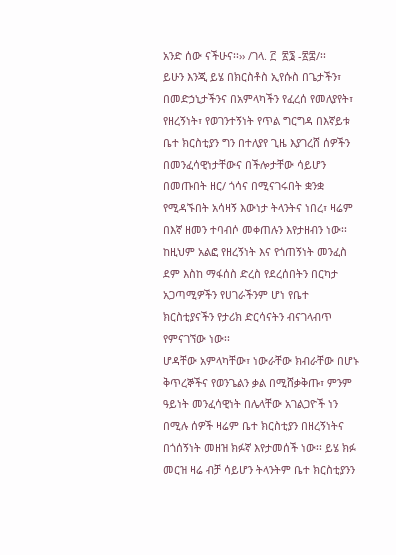አንድ ሰው ናችሁና፡፡›› /ገላ. ፫  ፳፮ -፳፰/፡፡
ይሁን እንጂ ይሄ በክርስቶስ ኢየሱስ በጌታችን፣ በመድኃኒታችንና በአምላካችን የፈረሰ የመለያየት፣ የዘረኝነት፣ የወገንተኝነት የጥል ግርግዳ በእኛይቱ ቤተ ክርስቲያን ግን በተለያየ ጊዜ እያገረሸ ሰዎችን በመንፈሳዊነታቸውና በችሎታቸው ሳይሆን በመጡበት ዘር/ ጎሳና በሚናገሩበት ቋንቋ የሚዳኙበት አሳዛኝ እውነታ ትላንትና ነበረ፣ ዛሬም በእኛ ዘመን ተባብሶ መቀጠሉን እየታዘብን ነው፡፡ ከዚህም አልፎ የዘረኝነት እና የጎጠኝነት መንፈስ ደም እስከ ማፋሰስ ድረስ የደረሰበትን በርካታ አጋጣሚዎችን የሀገራችንም ሆነ የቤተ ክርስቲያናችን የታሪክ ድርሳናትን ብናገላብጥ የምናገኘው ነው፡፡
ሆዳቸው አምላካቸው፣ ነውራቸው ክብራቸው በሆኑ ቅጥረኞችና የወንጌልን ቃል በሚሸቃቅጡ፣ ምንም ዓይነት መንፈሳዊነት በሌላቸው አገልጋዮች ነን በሚሉ ሰዎች ዛሬም ቤተ ክርስቲያን በዘረኝነትና በጎሰኝነት መዘዝ ክፉኛ እየታመሰች ነው፡፡ ይሄ ክፉ መርዝ ዛሬ ብቻ ሳይሆን ትላንትም ቤተ ክርስቲያንን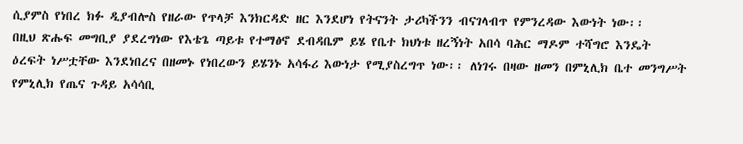ሲያምስ የነበረ ክፉ ዲያብሎስ የዘራው የጥላቻ እንክርዳድ ዘር እንደሆነ የትናንት ታሪካችንን ብናገላብጥ የምንረዳው እውነት ነው፡፡
በዚህ ጽሑፍ መግቢያ ያደረግነው የእቴጌ ጣይቱ የተማፅኖ ደብዳቤም ይሄ የቤተ ክህነቱ ዘረኝነት አበሳ ባሕር ማዶም ተሻግሮ እንዴት ዕረፍት ነሥቷቸው እንደነበረና በዘመኑ የነበረውን ይሄንኑ አሳፋሪ እውነታ የሚያስረግጥ ነው፡፡ ለነገሩ በዛው ዘመን በምኒሊክ ቤተ መንግሥት የምኒሊክ የጤና ጉዳይ አሳሳቢ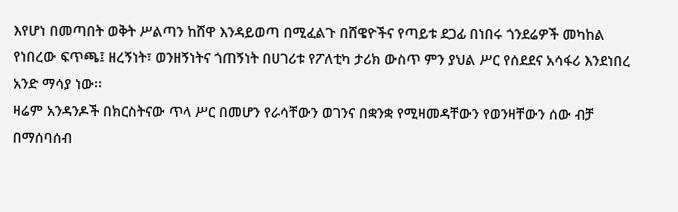እየሆነ በመጣበት ወቅት ሥልጣን ከሸዋ እንዳይወጣ በሚፈልጉ በሸዌዮችና የጣይቱ ደጋፊ በነበሩ ጎንደሬዎች መካከል የነበረው ፍጥጫ፤ ዘረኝነት፣ ወንዘኝነትና ጎጠኝነት በሀገሪቱ የፖለቲካ ታሪክ ውስጥ ምን ያህል ሥር የሰደደና አሳፋሪ እንደነበረ አንድ ማሳያ ነው፡፡
ዛሬም አንዳንዶች በክርስትናው ጥላ ሥር በመሆን የራሳቸውን ወገንና በቋንቋ የሚዛመዳቸውን የወንዛቸውን ሰው ብቻ በማሰባሰብ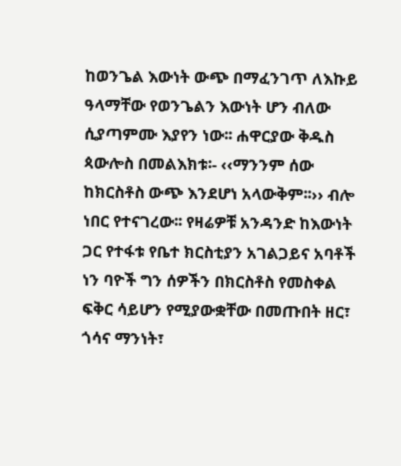ከወንጌል እውነት ውጭ በማፈንገጥ ለእኩይ ዓላማቸው የወንጌልን እውነት ሆን ብለው ሲያጣምሙ እያየን ነው፡፡ ሐዋርያው ቅዱስ ጳውሎስ በመልእክቱ፡- ‹‹ማንንም ሰው ከክርስቶስ ውጭ እንደሆነ አላውቅም፡፡›› ብሎ ነበር የተናገረው፡፡ የዛሬዎቹ አንዳንድ ከእውነት ጋር የተፋቱ የቤተ ክርስቲያን አገልጋይና አባቶች ነን ባዮች ግን ሰዎችን በክርስቶስ የመስቀል ፍቅር ሳይሆን የሚያውቋቸው በመጡበት ዘር፣ ጎሳና ማንነት፣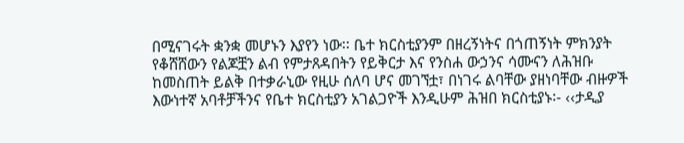በሚናገሩት ቋንቋ መሆኑን እያየን ነው፡፡ ቤተ ክርስቲያንም በዘረኝነትና በጎጠኝነት ምክንያት የቆሸሸውን የልጆቿን ልብ የምታጸዳበትን የይቅርታ እና የንስሐ ውኃንና ሳሙናን ለሕዝቡ ከመስጠት ይልቅ በተቃራኒው የዚሁ ሰለባ ሆና መገኘቷ፣ በነገሩ ልባቸው ያዘነባቸው ብዙዎች እውነተኛ አባቶቻችንና የቤተ ክርስቲያን አገልጋዮች እንዲሁም ሕዝበ ክርስቲያኑ፡- ‹‹ታዲያ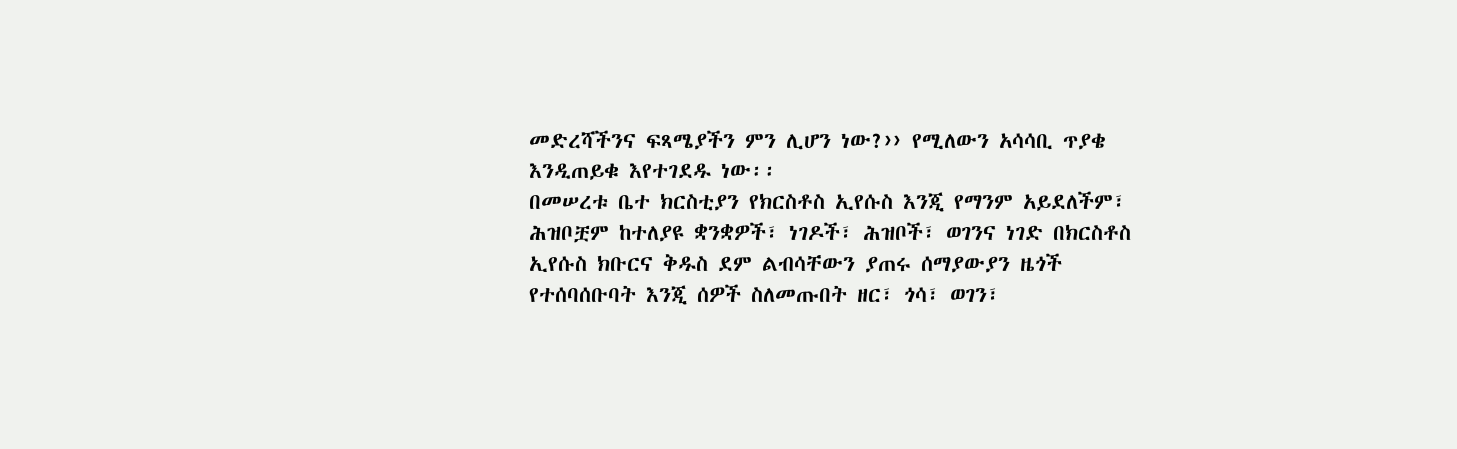መድረሻችንና ፍጻሜያችን ምን ሊሆን ነው?›› የሚለውን አሳሳቢ ጥያቄ እንዲጠይቁ እየተገደዱ ነው፡፡
በመሠረቱ ቤተ ክርስቲያን የክርስቶስ ኢየሱስ እንጂ የማንም አይደለችም፣ ሕዝቦቿም ከተለያዩ ቋንቋዎች፣ ነገዶች፣ ሕዝቦች፣ ወገንና ነገድ በክርስቶስ ኢየሱስ ክቡርና ቅዱስ ደም ልብሳቸውን ያጠሩ ሰማያውያን ዜጎች የተሰባሰቡባት እንጂ ሰዎች ስለመጡበት ዘር፣ ጎሳ፣ ወገን፣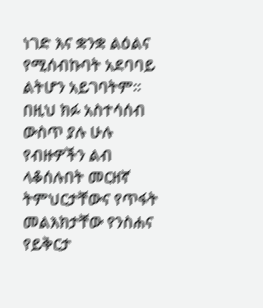ነገድ እና ቋንቋ ልዕልና የሚሰብኩባት አደባባይ ልትሆን አይገባትም፡፡ በዚህ ክፉ አስተሳሰብ ውስጥ ያሉ ሁሉ የብዙዎችን ልብ ላቆሰሉበት መርዘኛ ትምህርታቸውና የጥፋት መልእክታቸው የንስሐና የይቅርታ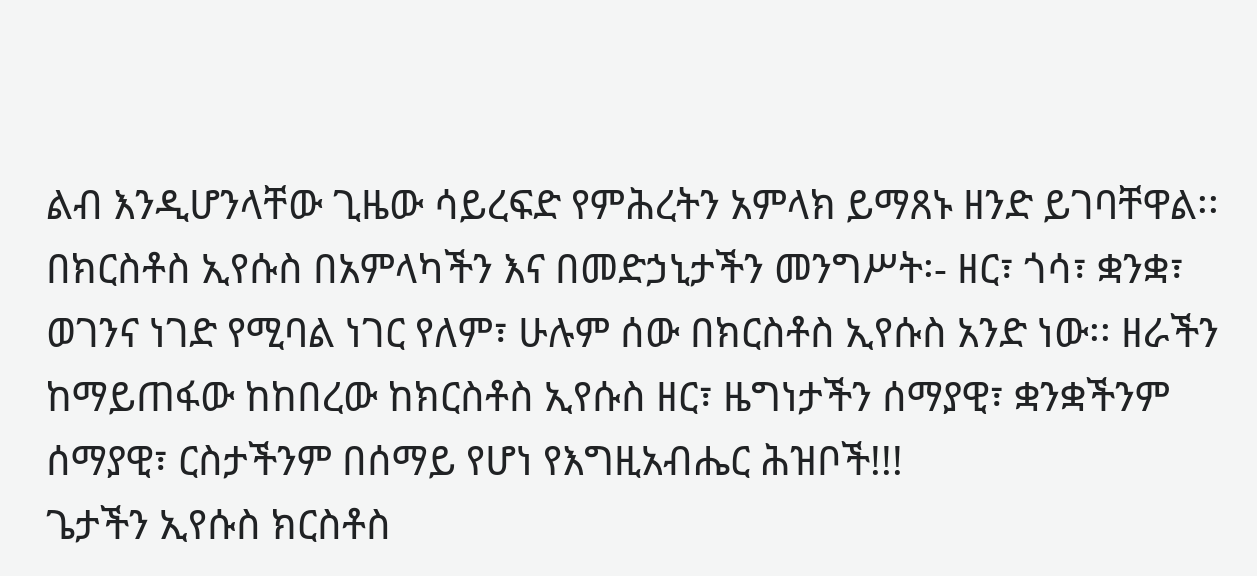ልብ እንዲሆንላቸው ጊዜው ሳይረፍድ የምሕረትን አምላክ ይማጸኑ ዘንድ ይገባቸዋል፡፡ በክርስቶስ ኢየሱስ በአምላካችን እና በመድኃኒታችን መንግሥት፡- ዘር፣ ጎሳ፣ ቋንቋ፣ ወገንና ነገድ የሚባል ነገር የለም፣ ሁሉም ሰው በክርስቶስ ኢየሱስ አንድ ነው፡፡ ዘራችን ከማይጠፋው ከከበረው ከክርስቶስ ኢየሱስ ዘር፣ ዜግነታችን ሰማያዊ፣ ቋንቋችንም ሰማያዊ፣ ርስታችንም በሰማይ የሆነ የእግዚአብሔር ሕዝቦች!!!
ጌታችን ኢየሱስ ክርስቶስ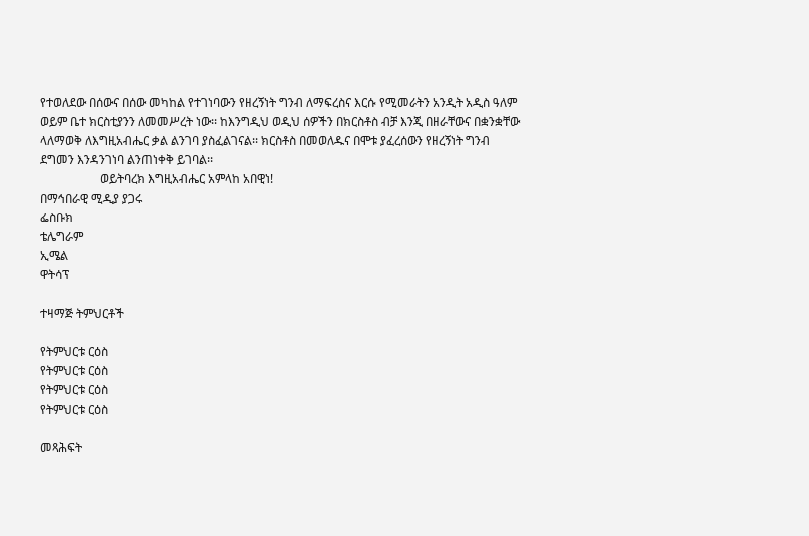የተወለደው በሰውና በሰው መካከል የተገነባውን የዘረኝነት ግንብ ለማፍረስና እርሱ የሚመራትን አንዲት አዲስ ዓለም ወይም ቤተ ክርስቲያንን ለመመሥረት ነው፡፡ ከእንግዲህ ወዲህ ሰዎችን በክርስቶስ ብቻ እንጂ በዘራቸውና በቋንቋቸው ላለማወቅ ለእግዚአብሔር ቃል ልንገባ ያስፈልገናል፡፡ ክርስቶስ በመወለዱና በሞቱ ያፈረሰውን የዘረኝነት ግንብ ደግመን እንዳንገነባ ልንጠነቀቅ ይገባል፡፡
                    ወይትባረክ እግዚአብሔር አምላከ አበዊነ!
በማኅበራዊ ሚዲያ ያጋሩ
ፌስቡክ
ቴሌግራም
ኢሜል
ዋትሳፕ

ተዛማጅ ትምህርቶች

የትምህርቱ ርዕስ
የትምህርቱ ርዕስ
የትምህርቱ ርዕስ
የትምህርቱ ርዕስ

መጻሕፍት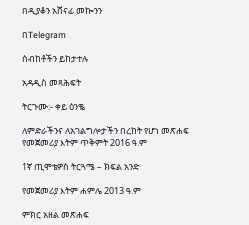በዲያቆን አሸናፊ መኰንን

በTelegram

ስብከቶችን ይከታተሉ

አዳዲስ መጻሕፍት

ትርጉሙ:- ቀይ ዕንቈ

ለምድራችንና ለአገልግሎታችን በረከት የሆነ መጽሐፍ
የመጀመሪያ እትም ጥቅምት 2016 ዓ.ም

1ኛ ጢሞቴዎስ ትርጓሜ – ክፍል አንድ

የመጀመሪያ እትም ሐምሌ 2013 ዓ.ም

ምክር አዘል መጽሐፍ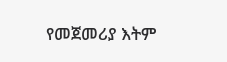የመጀመሪያ እትም